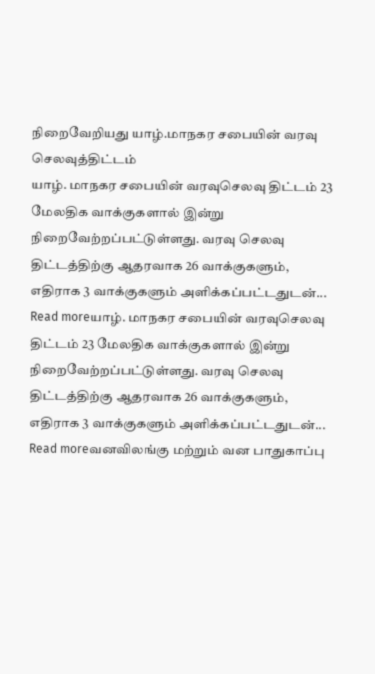நிறைவேறியது யாழ்.மாநகர சபையின் வரவு செலவுத்திட்டம்
யாழ். மாநகர சபையின் வரவுசெலவு திட்டம் 23 மேலதிக வாக்குகளால் இன்று நிறைவேற்றப்பட்டுள்ளது. வரவு செலவு திட்டத்திற்கு ஆதரவாக 26 வாக்குகளும், எதிராக 3 வாக்குகளும் அளிக்கப்பட்டதுடன்...
Read moreயாழ். மாநகர சபையின் வரவுசெலவு திட்டம் 23 மேலதிக வாக்குகளால் இன்று நிறைவேற்றப்பட்டுள்ளது. வரவு செலவு திட்டத்திற்கு ஆதரவாக 26 வாக்குகளும், எதிராக 3 வாக்குகளும் அளிக்கப்பட்டதுடன்...
Read moreவனவிலங்கு மற்றும் வன பாதுகாப்பு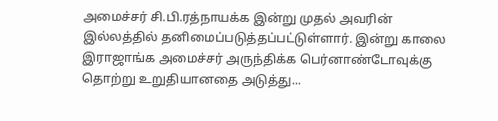அமைச்சர் சி.பி.ரத்நாயக்க இன்று முதல் அவரின் இல்லத்தில் தனிமைப்படுத்தப்பட்டுள்ளார். இன்று காலை இராஜாங்க அமைச்சர் அருந்திக்க பெர்னாண்டோவுக்கு தொற்று உறுதியானதை அடுத்து...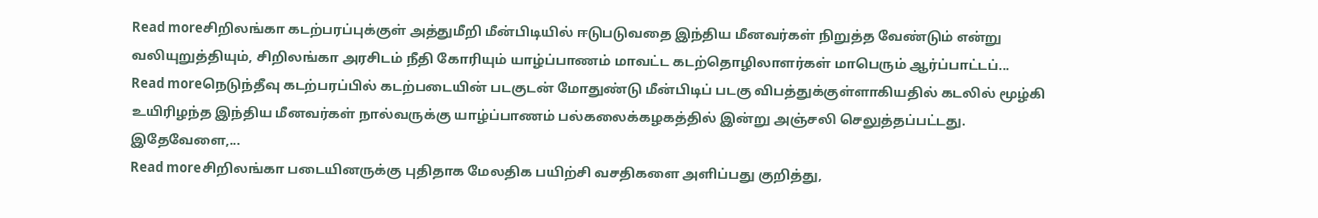Read moreசிறிலங்கா கடற்பரப்புக்குள் அத்துமீறி மீன்பிடியில் ஈடுபடுவதை இந்திய மீனவர்கள் நிறுத்த வேண்டும் என்று வலியுறுத்தியும், சிறிலங்கா அரசிடம் நீதி கோரியும் யாழ்ப்பாணம் மாவட்ட கடற்தொழிலாளர்கள் மாபெரும் ஆர்ப்பாட்டப்...
Read moreநெடுந்தீவு கடற்பரப்பில் கடற்படையின் படகுடன் மோதுண்டு மீன்பிடிப் படகு விபத்துக்குள்ளாகியதில் கடலில் மூழ்கி உயிரிழந்த இந்திய மீனவர்கள் நால்வருக்கு யாழ்ப்பாணம் பல்கலைக்கழகத்தில் இன்று அஞ்சலி செலுத்தப்பட்டது. இதேவேளை,...
Read moreசிறிலங்கா படையினருக்கு புதிதாக மேலதிக பயிற்சி வசதிகளை அளிப்பது குறித்து,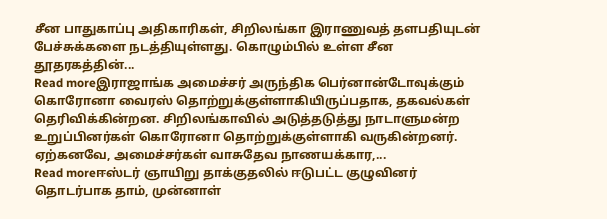சீன பாதுகாப்பு அதிகாரிகள், சிறிலங்கா இராணுவத் தளபதியுடன் பேச்சுக்களை நடத்தியுள்ளது. கொழும்பில் உள்ள சீன தூதரகத்தின்...
Read moreஇராஜாங்க அமைச்சர் அருந்திக பெர்னான்டோவுக்கும் கொரோனா வைரஸ் தொற்றுக்குள்ளாகியிருப்பதாக, தகவல்கள் தெரிவிக்கின்றன. சிறிலங்காவில் அடுத்தடுத்து நாடாளுமன்ற உறுப்பினர்கள் கொரோனா தொற்றுக்குள்ளாகி வருகின்றனர். ஏற்கனவே, அமைச்சர்கள் வாசுதேவ நாணயக்கார,...
Read moreஈஸ்டர் ஞாயிறு தாக்குதலில் ஈடுபட்ட குழுவினர் தொடர்பாக தாம், முன்னாள்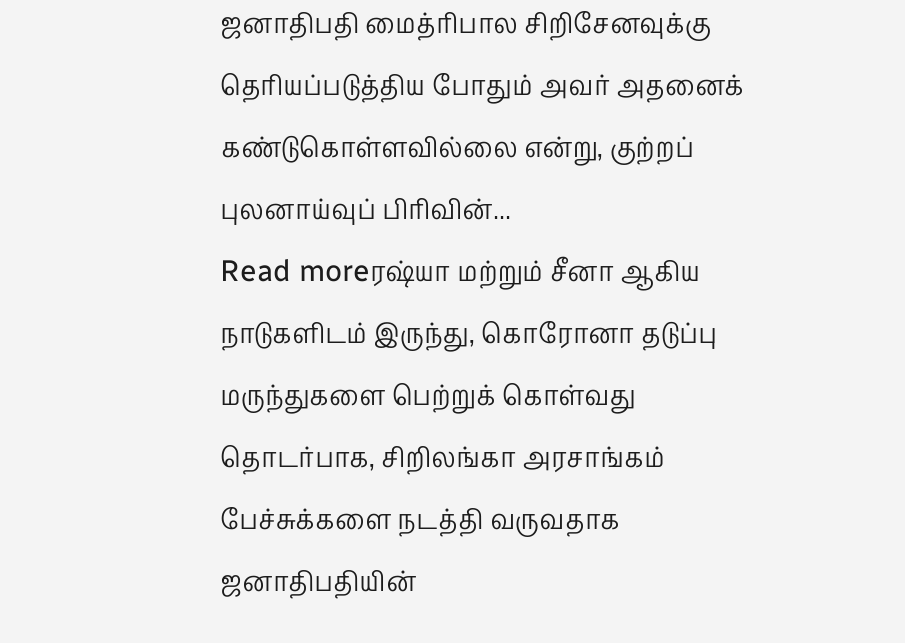ஜனாதிபதி மைத்ரிபால சிறிசேனவுக்கு தெரியப்படுத்திய போதும் அவர் அதனைக் கண்டுகொள்ளவில்லை என்று, குற்றப் புலனாய்வுப் பிரிவின்...
Read moreரஷ்யா மற்றும் சீனா ஆகிய நாடுகளிடம் இருந்து, கொரோனா தடுப்பு மருந்துகளை பெற்றுக் கொள்வது தொடர்பாக, சிறிலங்கா அரசாங்கம் பேச்சுக்களை நடத்தி வருவதாக ஜனாதிபதியின்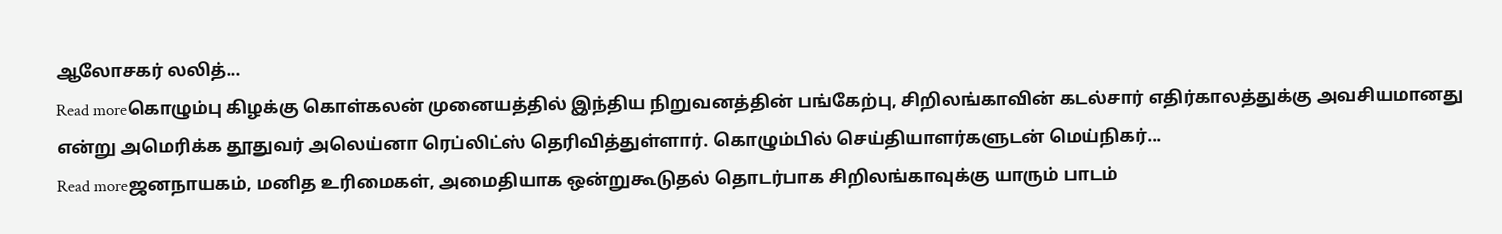ஆலோசகர் லலித்...
Read moreகொழும்பு கிழக்கு கொள்கலன் முனையத்தில் இந்திய நிறுவனத்தின் பங்கேற்பு, சிறிலங்காவின் கடல்சார் எதிர்காலத்துக்கு அவசியமானது என்று அமெரிக்க தூதுவர் அலெய்னா ரெப்லிட்ஸ் தெரிவித்துள்ளார். கொழும்பில் செய்தியாளர்களுடன் மெய்நிகர்...
Read moreஜனநாயகம், மனித உரிமைகள், அமைதியாக ஒன்றுகூடுதல் தொடர்பாக சிறிலங்காவுக்கு யாரும் பாடம்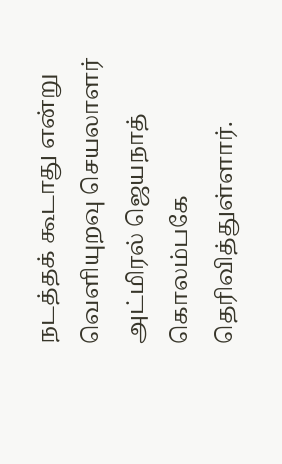நடத்தக் கூடாது என்று வெளியுறவு செயலாளர் அட்மிரல் ஜெயநாத் கொலம்பகே தெரிவித்துள்ளார்.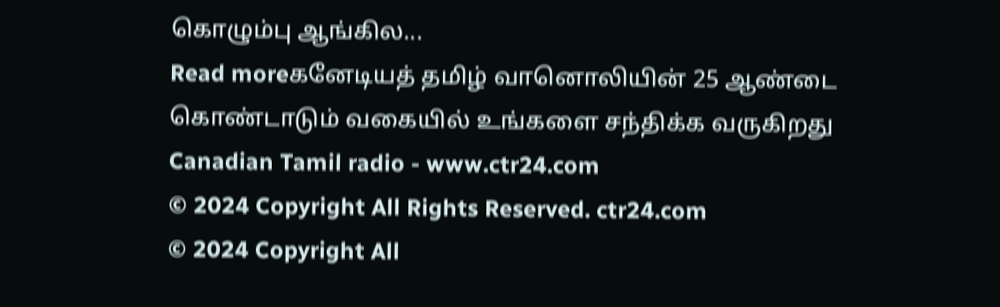கொழும்பு ஆங்கில...
Read moreகனேடியத் தமிழ் வானொலியின் 25 ஆண்டை கொண்டாடும் வகையில் உங்களை சந்திக்க வருகிறது Canadian Tamil radio - www.ctr24.com
© 2024 Copyright All Rights Reserved. ctr24.com
© 2024 Copyright All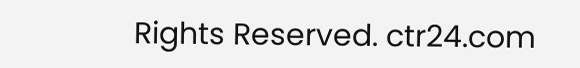Rights Reserved. ctr24.com